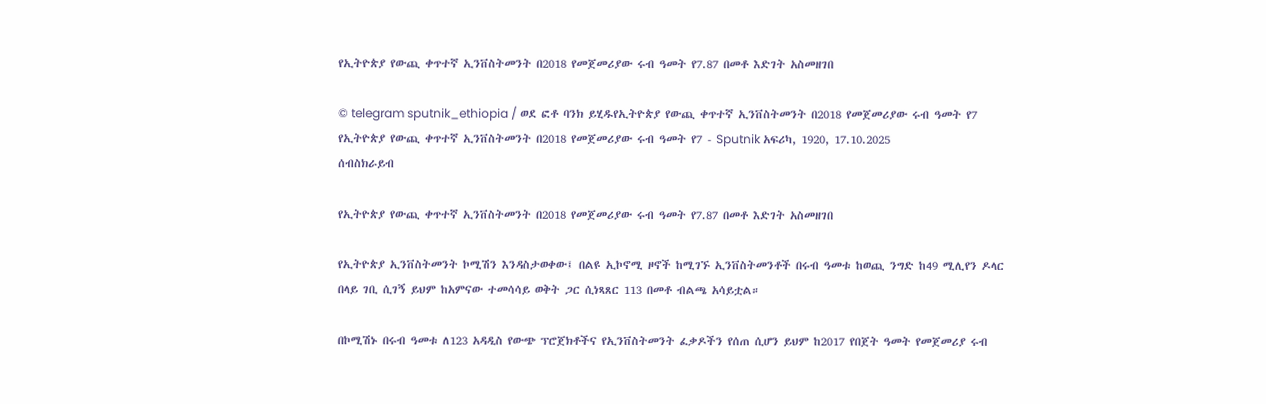የኢትዮጵያ የውጪ ቀጥተኛ ኢንቨስትመንት በ2018 የመጀመሪያው ሩብ ዓመት የ7.87 በመቶ እድገት አስመዘገበ

© telegram sputnik_ethiopia / ወደ ፎቶ ባንክ ይሂዱየኢትዮጵያ የውጪ ቀጥተኛ ኢንቨስትመንት በ2018 የመጀመሪያው ሩብ ዓመት የ7
የኢትዮጵያ የውጪ ቀጥተኛ ኢንቨስትመንት በ2018 የመጀመሪያው ሩብ ዓመት የ7 - Sputnik አፍሪካ, 1920, 17.10.2025
ሰብስክራይብ

የኢትዮጵያ የውጪ ቀጥተኛ ኢንቨስትመንት በ2018 የመጀመሪያው ሩብ ዓመት የ7.87 በመቶ እድገት አስመዘገበ

የኢትዮጵያ ኢንቨስትመንት ኮሚሽን እንዳስታወቀው፤ በልዩ ኢኮኖሚ ዞኖች ከሚገኙ ኢንቨስትመንቶች በሩብ ዓመቱ ከወጪ ንግድ ከ49 ሚሊየን ዶላር በላይ ገቢ ሲገኝ ይህም ከአምናው ተመሳሳይ ወቅት ጋር ሲነጻጸር 113 በመቶ ብልጫ አሳይቷል።

በኮሚሽኑ በሩብ ዓመቱ ለ123 አዳዲስ የውጭ ፕሮጀክቶችና የኢንቨስትመንት ፈቃዶችን የሰጠ ሲሆን ይህም ከ2017 የበጀት ዓመት የመጀመሪያ ሩብ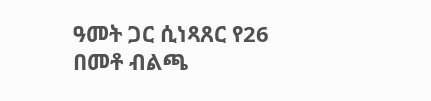ዓመት ጋር ሲነጻጸር የ26 በመቶ ብልጫ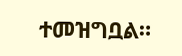ተመዝግቧል።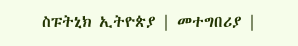ስፑትኒክ ኢትዮጵያ | መተግበሪያ |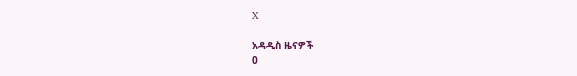X

አዳዲስ ዜናዎች
0